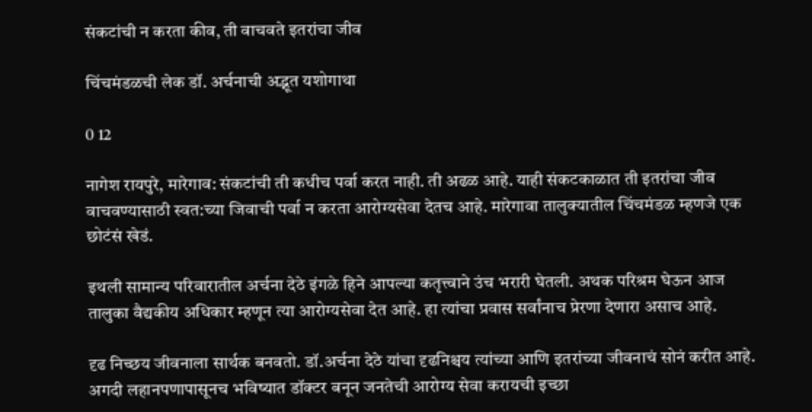संकटांची न करता कीव, ती वाचवते इतरांचा जीव

चिंचमंडळची लेक डॉ. अर्चनाची अद्भूत यशोगाथा

0 12

नागेश रायपुरे, मारेगाव: संकटांची ती कधीच पर्वा करत नाही. ती अढळ आहे. याही संकटकाळात ती इतरांचा जीव वाचवण्यासाठी स्वत:च्या जिवाची पर्वा न करता आरोग्यसेवा देतच आहे. मारेगावा तालुक्यातील चिंचमंडळ म्हणजे एक छोटंसं खेडं.

इथली सामान्य परिवारातील अर्चना देठे इंगळे हिने आपल्या कतृत्त्वाने उंच भरारी घेतली. अथक परिश्रम घेऊन आज तालुका वैद्यकीय अधिकार म्हणून त्या आरोग्यसेवा देत आहे. हा त्यांचा प्रवास सर्वांनाच प्रेरणा देणारा असाच आहे.

दृढ निच्छय जीवनाला सार्थक बनवतो. डॉ.अर्चना देठे यांचा दृढनिश्चय त्यांच्या आणि इतरांच्या जीवनाचं सोनं करीत आहे. अगदी लहानपणापासूनच भविष्यात डॉक्टर बनून जनतेची आरोग्य सेवा करायची इच्छा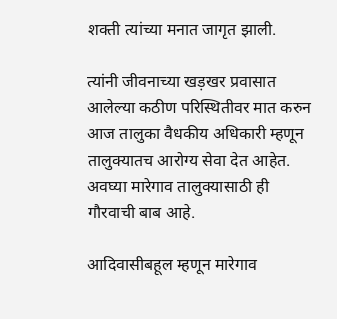शक्ती त्यांच्या मनात जागृत झाली.

त्यांनी जीवनाच्या खड़खर प्रवासात आलेल्या कठीण परिस्थितीवर मात करुन आज तालुका वैधकीय अधिकारी म्हणून तालुक्यातच आरोग्य सेवा देत आहेत. अवघ्या मारेगाव तालुक्यासाठी ही गौरवाची बाब आहे.

आदिवासीबहूल म्हणून मारेगाव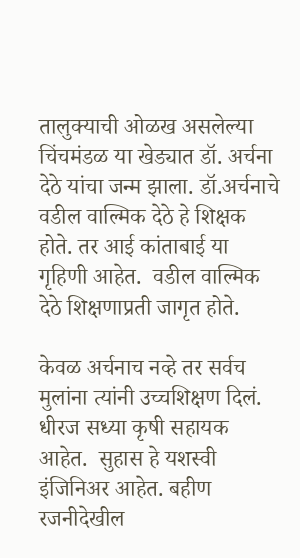तालुक्याची ओळख असलेल्या चिंचमंडळ या खेड्यात डॉ. अर्चना देठे यांचा जन्म झाला. डॉ.अर्चनाचे वडील वाल्मिक देठे हे शिक्षक होते. तर आई कांताबाई या गृहिणी आहेत.  वडील वाल्मिक देठे शिक्षणाप्रती जागृत होते.

केवळ अर्चनाच नव्हे तर सर्वच मुलांना त्यांनी उच्चशिक्षण दिलं. धीरज सध्या कृषी सहायक आहेत.  सुहास हे यशस्वी इंजिनिअर आहेत. बहीण रजनीदेखील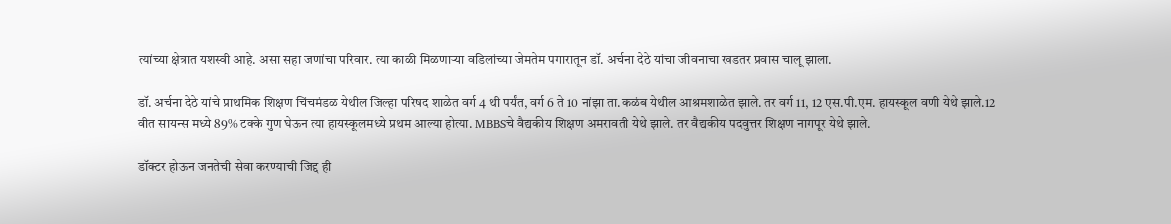त्यांच्या क्षेत्रात यशस्वी आहे. असा सहा जणांचा परिवार. त्या काळी मिळणाऱ्या वडिलांच्या जेमतेम पगारातून डॉ. अर्चना देठे यांचा जीवनाचा खडतर प्रवास चालू झाला.

डॉ. अर्चना देठे यांचे प्राथमिक शिक्षण चिंचमंडळ येथील जिल्हा परिषद शाळेत वर्ग 4 थी पर्यंत, वर्ग 6 ते 10 नांझा ता.कळंब येथील आश्रमशाळेत झाले. तर वर्ग 11, 12 एस.पी.एम. हायस्कूल वणी येथे झाले.12 वीत सायन्स मध्ये 89% टक्के गुण घेऊन त्या हायस्कूलमध्ये प्रथम आल्या होत्या. MBBSचे वैद्यकीय शिक्षण अमरावती येथे झाले. तर वैद्यकीय पदवुत्तर शिक्षण नागपूर येथे झाले.

डॉक्टर होऊन जनतेची सेवा करण्याची जिद्द ही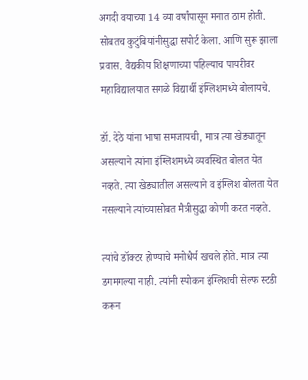अगदी वयाच्या 14 व्या वर्षांपासून मनात ठाम होती. सोबतच कुटुंबियांनीसुद्धा सपोर्ट केला. आणि सुरू झाला प्रवास. वैद्यकीय शिक्षणाच्या पहिल्याच पायरीवर महाविद्यालयात सगळे विद्यार्थी इंग्लिशमध्ये बोलायचे.

डॉ. देठे यांना भाषा समजायची, मात्र त्या खेड्यातून असल्याने त्यांना इंग्लिशमध्ये व्यवस्थित बोलत येत नव्हते. त्या खेड्यातील असल्याने व इंग्लिश बोलता येत नसल्याने त्यांच्यासोबत मैत्रीसुद्धा कोणी करत नव्हते.

त्यांचे डॉक्टर होण्याचे मनोधैर्य खचले होते. मात्र त्या डगमगल्या नाही. त्यांनी स्पोकन इंग्लिशची सेल्फ स्टडी करून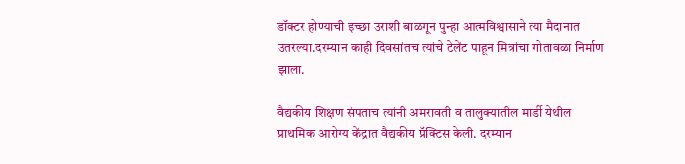डॉक्टर होण्याची इच्छा उराशी बाळगून पुन्हा आत्मविश्वासाने त्या मैदानात उतरल्या.दरम्यान काही दिवसांतच त्यांचे टेलेंट पाहून मित्रांचा गोतावळा निर्माण झाला.

वैद्यकीय शिक्षण संपताच त्यांनी अमरावती व तालुक्यातील मार्डी येथील प्राथमिक आरोग्य केंद्रात वैद्यकीय प्रॅक्टिस केली. दरम्यान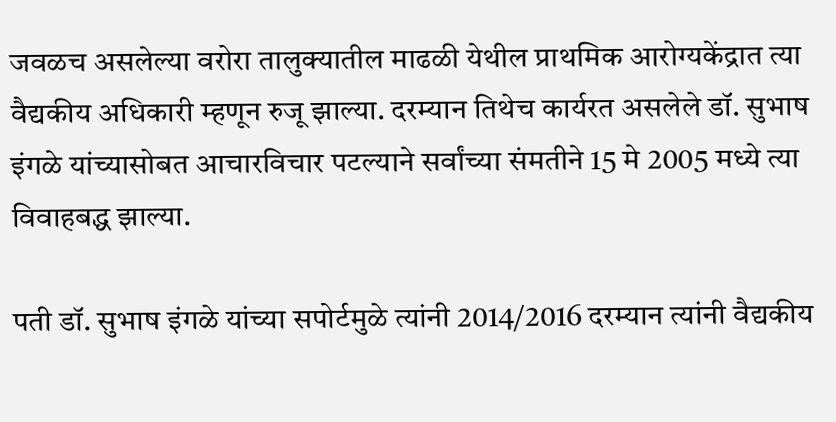जवळच असलेल्या वरोरा तालुक्यातील माढळी येथील प्राथमिक आरोग्यकेंद्रात त्या वैद्यकीय अधिकारी म्हणून रुजू झाल्या. दरम्यान तिथेच कार्यरत असलेले डॉ. सुभाष इंगळे यांच्यासोबत आचारविचार पटल्याने सर्वांच्या संमतीने 15 मे 2005 मध्ये त्या विवाहबद्ध झाल्या.

पती डॉ. सुभाष इंगळे यांच्या सपोर्टमुळे त्यांनी 2014/2016 दरम्यान त्यांनी वैद्यकीय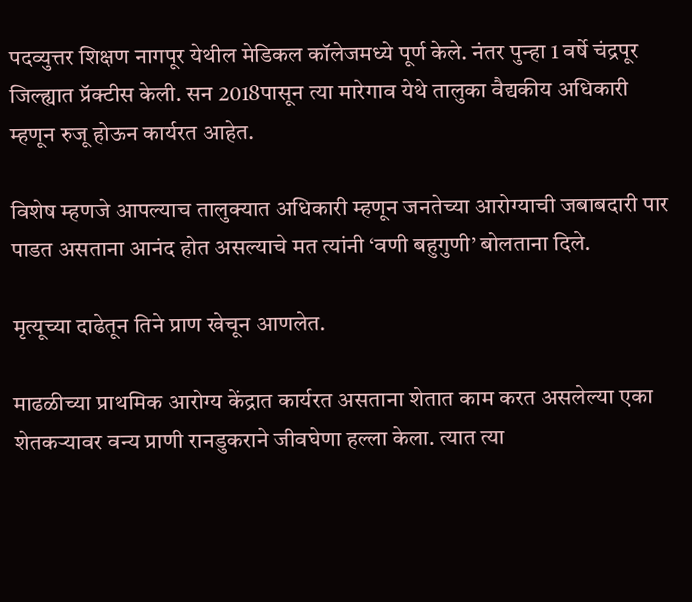पदव्युत्तर शिक्षण नागपूर येथील मेडिकल कॉलेजमध्ये पूर्ण केले. नंतर पुन्हा 1 वर्षे चंद्रपूर जिल्ह्यात प्रॅक्टीस केली. सन 2018पासून त्या मारेगाव येथे तालुका वैद्यकीय अधिकारी म्हणून रुजू होऊन कार्यरत आहेत.

विशेष म्हणजे आपल्याच तालुक्यात अधिकारी म्हणून जनतेच्या आरोग्याची जबाबदारी पार पाडत असताना आनंद होत असल्याचे मत त्यांनी ‘वणी बहुगुणी’ बोलताना दिले.

मृत्यूच्या दाढेतून तिने प्राण खेचून आणलेत.

माढळीच्या प्राथमिक आरोग्य केंद्रात कार्यरत असताना शेतात काम करत असलेल्या एका शेतकऱ्यावर वन्य प्राणी रानडुकराने जीवघेणा हल्ला केला. त्यात त्या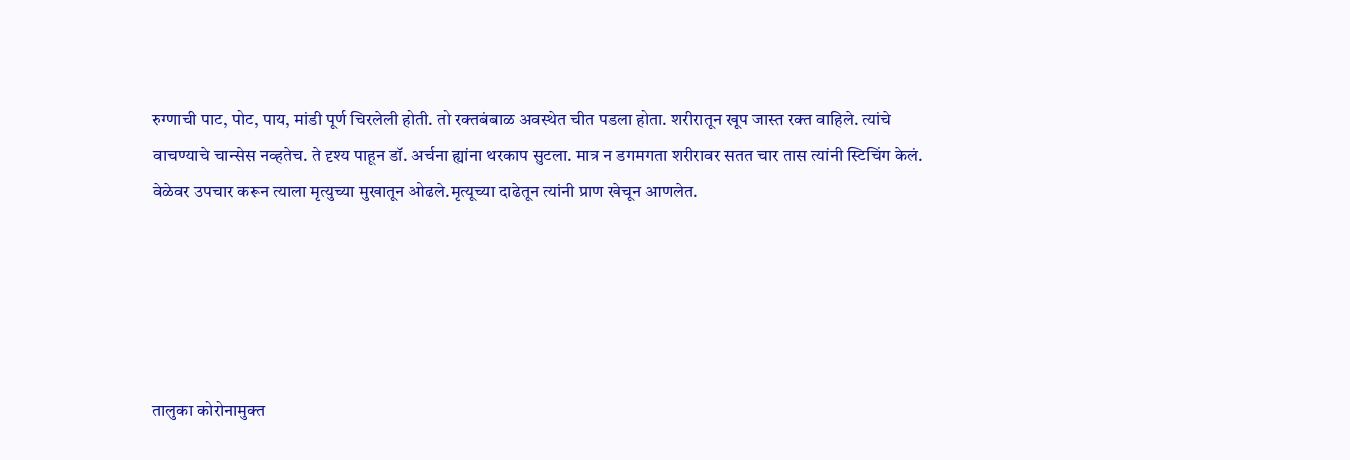रुग्णाची पाट, पोट, पाय, मांडी पूर्ण चिरलेली होती. तो रक्तबंबाळ अवस्थेत चीत पडला होता. शरीरातून खूप जास्त रक्त वाहिले. त्यांचे वाचण्याचे चान्सेस नव्हतेच. ते दृश्य पाहून डॉ. अर्चना ह्यांना थरकाप सुटला. मात्र न डगमगता शरीरावर सतत चार तास त्यांनी स्टिचिंग केलं. वेळेवर उपचार करून त्याला मृत्युच्या मुखातून ओढले.मृत्यूच्या दाढेतून त्यांनी प्राण खेचून आणलेत.





तालुका कोरोनामुक्त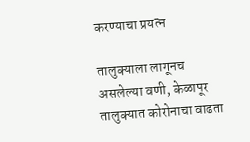करण्याचा प्रयत्न

तालुक्याला लागूनच असलेल्या वणी, केळापूर तालुक्यात कोरोनाचा वाढता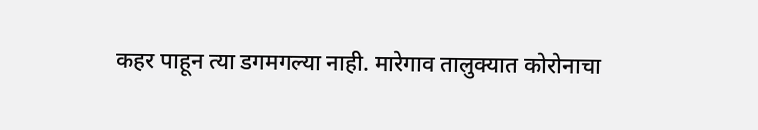कहर पाहून त्या डगमगल्या नाही. मारेगाव तालुक्यात कोरोनाचा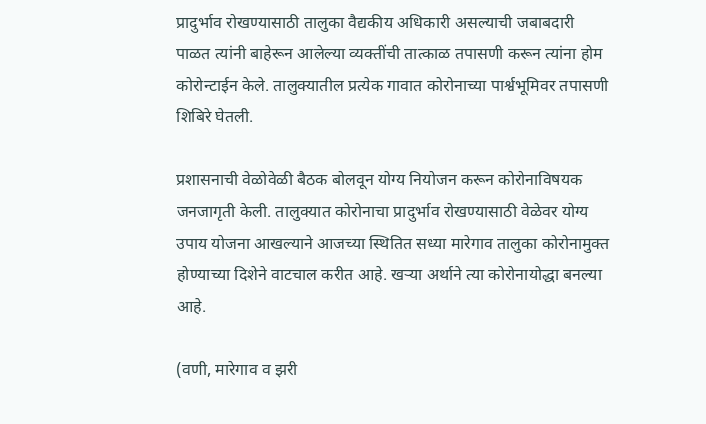प्रादुर्भाव रोखण्यासाठी तालुका वैद्यकीय अधिकारी असल्याची जबाबदारी पाळत त्यांनी बाहेरून आलेल्या व्यक्तींची तात्काळ तपासणी करून त्यांना होम कोरोन्टाईन केले. तालुक्यातील प्रत्येक गावात कोरोनाच्या पार्श्वभूमिवर तपासणी शिबिरे घेतली.

प्रशासनाची वेळोवेळी बैठक बोलवून योग्य नियोजन करून कोरोनाविषयक जनजागृती केली. तालुक्यात कोरोनाचा प्रादुर्भाव रोखण्यासाठी वेळेवर योग्य उपाय योजना आखल्याने आजच्या स्थितित सध्या मारेगाव तालुका कोरोनामुक्त होण्याच्या दिशेने वाटचाल करीत आहे. खऱ्या अर्थाने त्या कोरोनायोद्धा बनल्या आहे.

(वणी, मारेगाव व झरी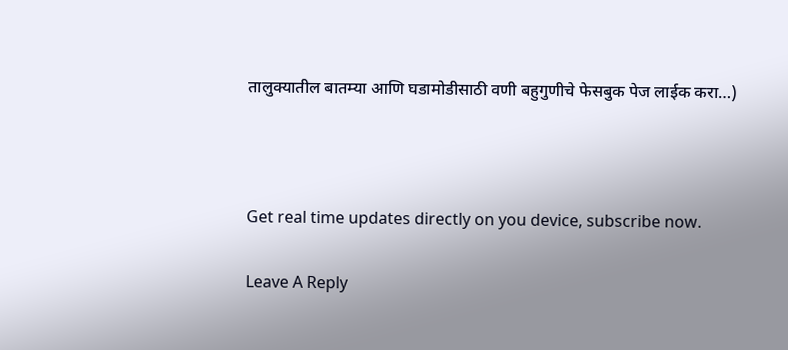तालुक्यातील बातम्या आणि घडामोडीसाठी वणी बहुगुणीचे फेसबुक पेज लाईक करा…)



Get real time updates directly on you device, subscribe now.

Leave A Reply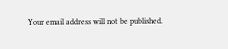Your email address will not be published.